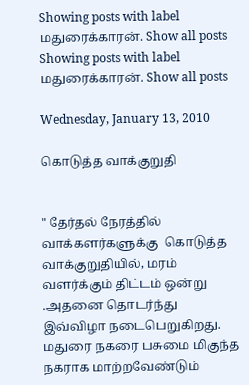Showing posts with label மதுரைக்காரன். Show all posts
Showing posts with label மதுரைக்காரன். Show all posts

Wednesday, January 13, 2010

கொடுத்த வாக்குறுதி


" தேர்தல் நேரத்தில் வாக்களர்களுக்கு  கொடுத்த வாக்குறுதியில், மரம் வளர்க்கும் திட்டம் ஒன்று .அதனை தொடர்ந்து  இவ்விழா நடைபெறுகிறது. மதுரை நகரை பசுமை மிகுந்த நகராக மாற்றவேண்டும்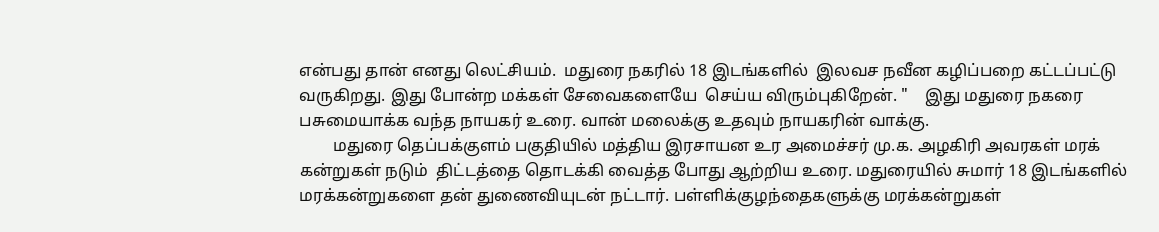என்பது தான் எனது லெட்சியம்.  மதுரை நகரில் 18 இடங்களில்  இலவச நவீன கழிப்பறை கட்டப்பட்டு வருகிறது. இது போன்ற மக்கள் சேவைகளையே  செய்ய விரும்புகிறேன். "    இது மதுரை நகரை பசுமையாக்க வந்த நாயகர் உரை. வான் மலைக்கு உதவும் நாயகரின் வாக்கு.
        மதுரை தெப்பக்குளம் பகுதியில் மத்திய இரசாயன உர அமைச்சர் மு.க. அழகிரி அவரகள் மரக் கன்றுகள் நடும்  திட்டத்தை தொடக்கி வைத்த போது ஆற்றிய உரை. மதுரையில் சுமார் 18 இடங்களில் மரக்கன்றுகளை தன் துணைவியுடன் நட்டார். பள்ளிக்குழந்தைகளுக்கு மரக்கன்றுகள்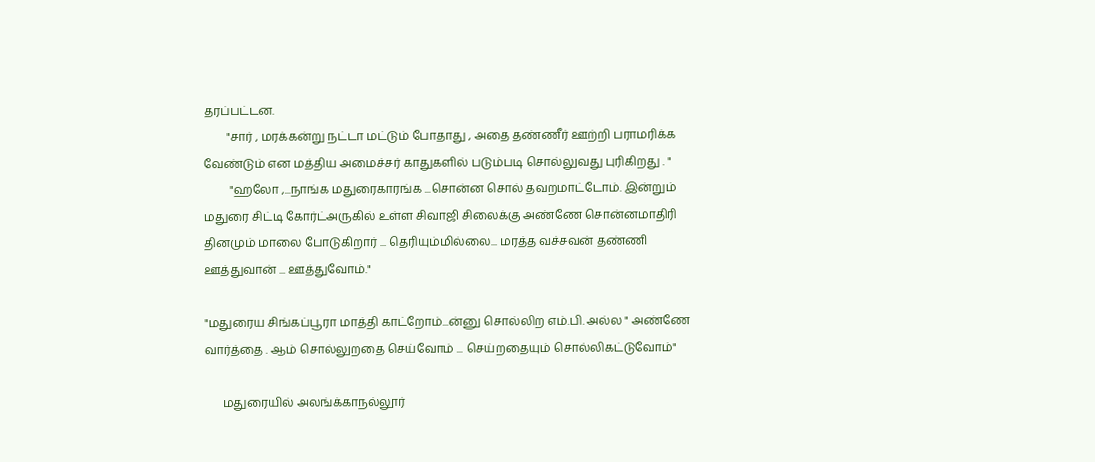தரப்பட்டன.
        "சார் , மரக்கன்று நட்டா மட்டும் போதாது , அதை தண்ணீர் ஊற்றி பராமரிக்க வேண்டும் என மத்திய அமைச்சர் காதுகளில் படும்படி சொல்லுவது புரிகிறது . "
         "ஹலோ ,...நாங்க மதுரைகாரங்க ...சொன்ன சொல் தவறமாட்டோம். இன்றும் மதுரை சிட்டி கோர்ட்அருகில் உள்ள சிவாஜி சிலைக்கு அண்ணே சொன்னமாதிரி தினமும் மாலை போடுகிறார் ... தெரியும்மில்லை... மரத்த வச்சவன் தண்ணி ஊத்துவான் ... ஊத்துவோம்."

"மதுரைய சிங்கப்பூரா மாத்தி காட்றோம்...ன்னு சொல்லிற எம்.பி. அல்ல " அண்ணே வார்த்தை . ஆம் சொல்லுறதை செய்வோம் ... செய்றதையும் சொல்லிகட்டுவோம்"

      மதுரையில் அலங்க்காநல்லூர்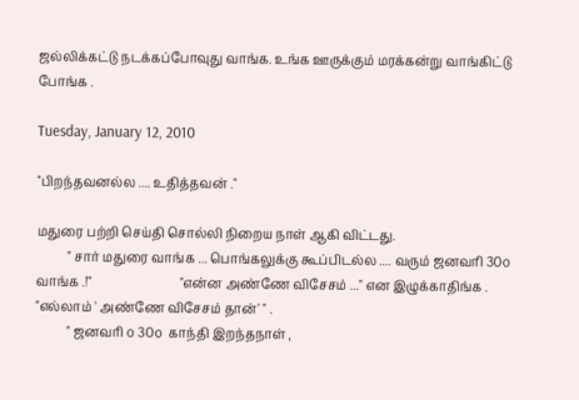ஜல்லிக்கட்டு நடக்கப்போவுது வாங்க. உங்க ஊருக்கும் மரக்கன்று வாங்கிட்டு  போங்க .

Tuesday, January 12, 2010

"பிறந்தவனல்ல .... உதித்தவன் ."

மதுரை பற்றி செய்தி சொல்லி நிறைய நாள் ஆகி விட்டது.
          " சார் மதுரை வாங்க ... பொங்கலுக்கு கூப்பிடல்ல .... வரும் ஜனவரி 30௦ வாங்க .!"                            "என்ன அண்ணே விசேசம் ..." என இழுக்காதிங்க . "எல்லாம் ' அண்ணே விசேசம் தான்' " .
          " ஜனவரி ௦ 30௦  காந்தி இறந்தநாள் ,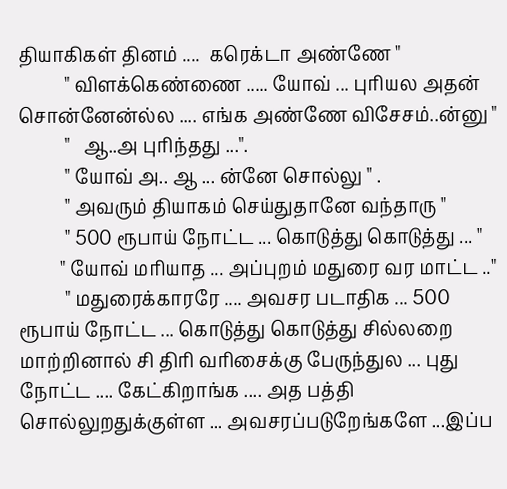தியாகிகள் தினம் ....  கரெக்டா அண்ணே "
          " விளக்கெண்ணை ..... யோவ் ... புரியல அதன் சொன்னேன்ல்ல .... எங்க அண்ணே விசேசம்..ன்னு "
          "   ஆ..அ புரிந்தது ...".
          " யோவ் அ.. ஆ ... ன்னே சொல்லு " .
          " அவரும் தியாகம் செய்துதானே வந்தாரு "
          " 500 ரூபாய் நோட்ட ... கொடுத்து கொடுத்து ... "
         " யோவ் மரியாத ... அப்புறம் மதுரை வர மாட்ட .."
          " மதுரைக்காரரே .... அவசர படாதிக ... 500 ரூபாய் நோட்ட ... கொடுத்து கொடுத்து சில்லறை மாற்றினால் சி திரி வரிசைக்கு பேருந்துல ... புது நோட்ட .... கேட்கிறாங்க .... அத பத்தி சொல்லுறதுக்குள்ள ... அவசரப்படுறேங்களே ...இப்ப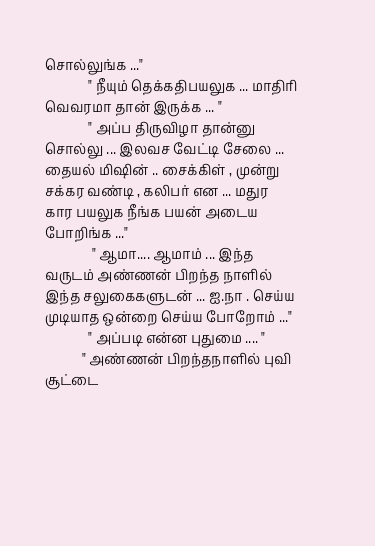சொல்லுங்க ..."
             " நீயும் தெக்கதிபயலுக ... மாதிரி வெவரமா தான் இருக்க ... "
             " அப்ப திருவிழா தான்னு சொல்லு ... இலவச வேட்டி சேலை ... தையல் மிஷின் .. சைக்கிள் , முன்று சக்கர வண்டி , கலிபர் என ... மதுர கார பயலுக நீங்க பயன் அடைய போறிங்க ..."
              " ஆமா.... ஆமாம் ... இந்த வருடம் அண்ணன் பிறந்த நாளில் இந்த சலுகைகளுடன் ... ஐ.நா . செய்ய முடியாத ஒன்றை செய்ய போறோம் ..."
             " அப்படி என்ன புதுமை .... "
           " அண்ணன் பிறந்தநாளில் புவி சூட்டை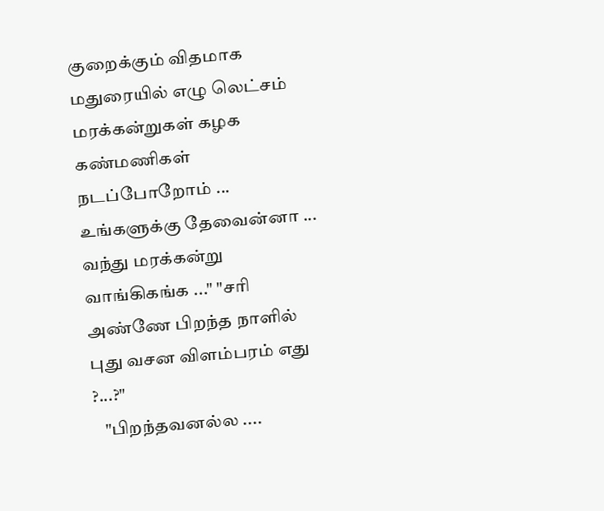குறைக்கும் விதமாக மதுரையில் எழு லெட்சம் மரக்கன்றுகள் கழக கண்மணிகள் நடப்போறோம் ... உங்களுக்கு தேவைன்னா ... வந்து மரக்கன்று வாங்கிகங்க ..." "சரி அண்ணே பிறந்த நாளில் புது வசன விளம்பரம் எது ?...?"
   "பிறந்தவனல்ல ....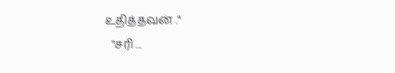உதித்தவன் ."
  "சரி ...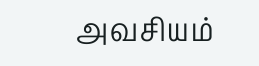அவசியம்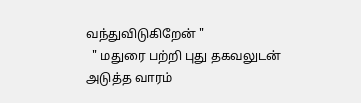வந்துவிடுகிறேன் "
  " மதுரை பற்றி புது தகவலுடன் அடுத்த வாரம்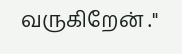வருகிறேன் ."